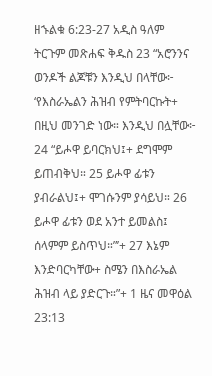ዘኁልቁ 6:23-27 አዲስ ዓለም ትርጉም መጽሐፍ ቅዱስ 23 “አሮንንና ወንዶች ልጆቹን እንዲህ በላቸው፦ ‘የእስራኤልን ሕዝብ የምትባርኩት+ በዚህ መንገድ ነው። እንዲህ በሏቸው፦ 24 “ይሖዋ ይባርክህ፤+ ደግሞም ይጠብቅህ። 25 ይሖዋ ፊቱን ያብራልህ፤+ ሞገሱንም ያሳይህ። 26 ይሖዋ ፊቱን ወደ አንተ ይመልስ፤ ሰላምም ይስጥህ።”’+ 27 እኔም እንድባርካቸው+ ስሜን በእስራኤል ሕዝብ ላይ ያድርጉ።”+ 1 ዜና መዋዕል 23:13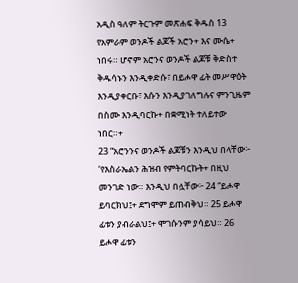አዲስ ዓለም ትርጉም መጽሐፍ ቅዱስ 13 የአምራም ወንዶች ልጆች አሮን+ እና ሙሴ+ ነበሩ። ሆኖም አሮንና ወንዶች ልጆቹ ቅድስተ ቅዱሳኑን እንዲቀድሱ፣ በይሖዋ ፊት መሥዋዕት እንዲያቀርቡ፣ እሱን እንዲያገለግሉና ምንጊዜም በስሙ እንዲባርኩ+ በቋሚነት ተለይተው ነበር።+
23 “አሮንንና ወንዶች ልጆቹን እንዲህ በላቸው፦ ‘የእስራኤልን ሕዝብ የምትባርኩት+ በዚህ መንገድ ነው። እንዲህ በሏቸው፦ 24 “ይሖዋ ይባርክህ፤+ ደግሞም ይጠብቅህ። 25 ይሖዋ ፊቱን ያብራልህ፤+ ሞገሱንም ያሳይህ። 26 ይሖዋ ፊቱን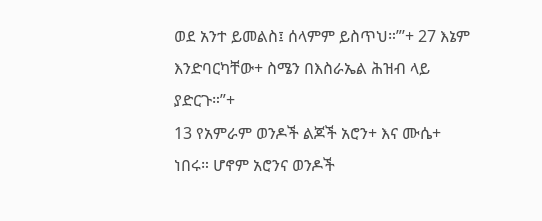ወደ አንተ ይመልስ፤ ሰላምም ይስጥህ።”’+ 27 እኔም እንድባርካቸው+ ስሜን በእስራኤል ሕዝብ ላይ ያድርጉ።”+
13 የአምራም ወንዶች ልጆች አሮን+ እና ሙሴ+ ነበሩ። ሆኖም አሮንና ወንዶች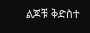ልጆቹ ቅድስተ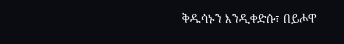ቅዱሳኑን እንዲቀድሱ፣ በይሖዋ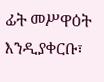ፊት መሥዋዕት እንዲያቀርቡ፣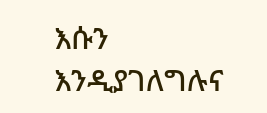እሱን እንዲያገለግሉና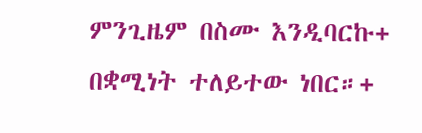ምንጊዜም በስሙ እንዲባርኩ+ በቋሚነት ተለይተው ነበር።+